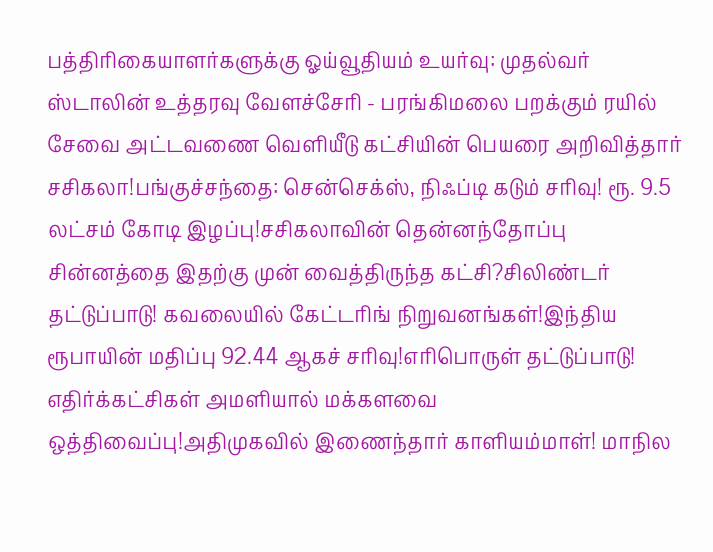பத்திரிகையாளர்களுக்கு ஓய்வூதியம் உயர்வு: முதல்வர் ஸ்டாலின் உத்தரவு வேளச்சேரி - பரங்கிமலை பறக்கும் ரயில் சேவை அட்டவணை வெளியீடு கட்சியின் பெயரை அறிவித்தார் சசிகலா!பங்குச்சந்தை: சென்செக்ஸ், நிஃப்டி கடும் சரிவு! ரூ. 9.5 லட்சம் கோடி இழப்பு!சசிகலாவின் தென்னந்தோப்பு சின்னத்தை இதற்கு முன் வைத்திருந்த கட்சி?சிலிண்டர் தட்டுப்பாடு! கவலையில் கேட்டரிங் நிறுவனங்கள்!இந்திய ரூபாயின் மதிப்பு 92.44 ஆகச் சரிவு!எரிபொருள் தட்டுப்பாடு! எதிர்க்கட்சிகள் அமளியால் மக்களவை ஒத்திவைப்பு!அதிமுகவில் இணைந்தார் காளியம்மாள்! மாநில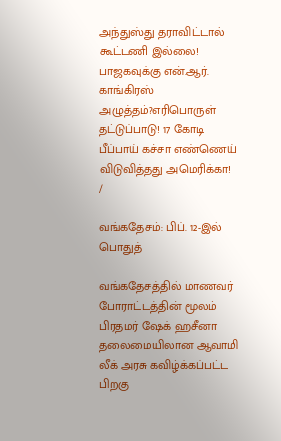அந்துஸ்து தராவிட்டால் கூட்டணி இல்லை! பாஜகவுக்கு என்.ஆர். காங்கிரஸ் அழுத்தம்?எரிபொருள் தட்டுப்பாடு! 17 கோடி பீப்பாய் கச்சா எண்ணெய் விடுவித்தது அமெரிக்கா!
/

வங்கதேசம்: பிப். 12-இல் பொதுத்

வங்கதேசத்தில் மாணவர் போராட்டத்தின் மூலம் பிரதமர் ஷேக் ஹசீனா தலைமையிலான ஆவாமி லீக் அரசு கவிழ்க்கப்பட்ட பிறகு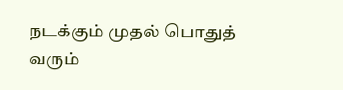நடக்கும் முதல் பொதுத் வரும்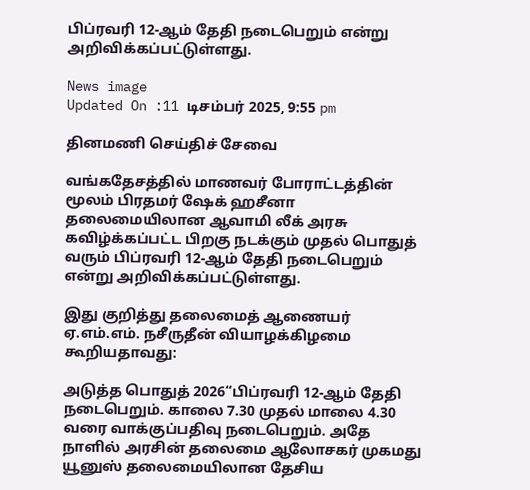பிப்ரவரி 12-ஆம் தேதி நடைபெறும் என்று அறிவிக்கப்பட்டுள்ளது.

News image
Updated On :11 டிசம்பர் 2025, 9:55 pm

தினமணி செய்திச் சேவை

வங்கதேசத்தில் மாணவர் போராட்டத்தின் மூலம் பிரதமர் ஷேக் ஹசீனா தலைமையிலான ஆவாமி லீக் அரசு கவிழ்க்கப்பட்ட பிறகு நடக்கும் முதல் பொதுத் வரும் பிப்ரவரி 12-ஆம் தேதி நடைபெறும் என்று அறிவிக்கப்பட்டுள்ளது.

இது குறித்து தலைமைத் ஆணையர் ஏ.எம்.எம். நசீருதீன் வியாழக்கிழமை கூறியதாவது:

அடுத்த பொதுத் 2026“பிப்ரவரி 12-ஆம் தேதி நடைபெறும். காலை 7.30 முதல் மாலை 4.30 வரை வாக்குப்பதிவு நடைபெறும். அதே நாளில் அரசின் தலைமை ஆலோசகர் முகமது யூனுஸ் தலைமையிலான தேசிய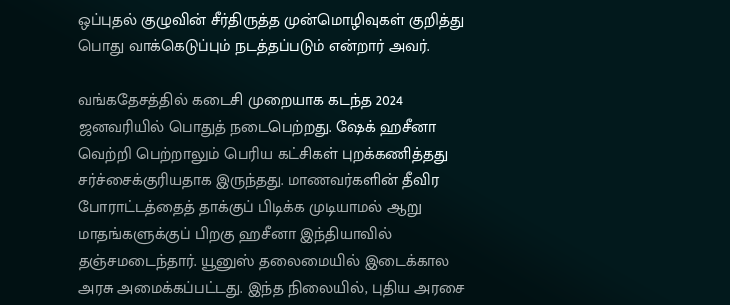ஒப்புதல் குழுவின் சீர்திருத்த முன்மொழிவுகள் குறித்து பொது வாக்கெடுப்பும் நடத்தப்படும் என்றார் அவர்.

வங்கதேசத்தில் கடைசி முறையாக கடந்த 2024 ஜனவரியில் பொதுத் நடைபெற்றது. ஷேக் ஹசீனா வெற்றி பெற்றாலும் பெரிய கட்சிகள் புறக்கணித்தது சர்ச்சைக்குரியதாக இருந்தது. மாணவர்களின் தீவிர போராட்டத்தைத் தாக்குப் பிடிக்க முடியாமல் ஆறு மாதங்களுக்குப் பிறகு ஹசீனா இந்தியாவில் தஞ்சமடைந்தார். யூனுஸ் தலைமையில் இடைக்கால அரசு அமைக்கப்பட்டது. இந்த நிலையில், புதிய அரசை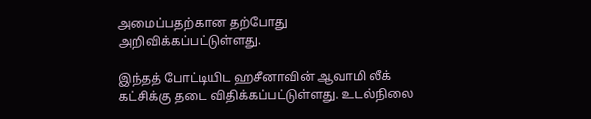அமைப்பதற்கான தற்போது அறிவிக்கப்பட்டுள்ளது.

இந்தத் போட்டியிட ஹசீனாவின் ஆவாமி லீக் கட்சிக்கு தடை விதிக்கப்பட்டுள்ளது. உடல்நிலை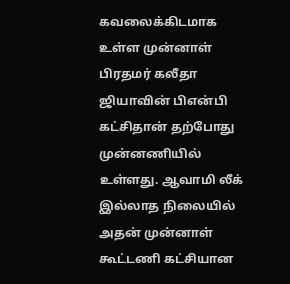கவலைக்கிடமாக உள்ள முன்னாள் பிரதமர் கலீதா ஜியாவின் பிஎன்பி கட்சிதான் தற்போது முன்னணியில் உள்ளது. ஆவாமி லீக் இல்லாத நிலையில் அதன் முன்னாள் கூட்டணி கட்சியான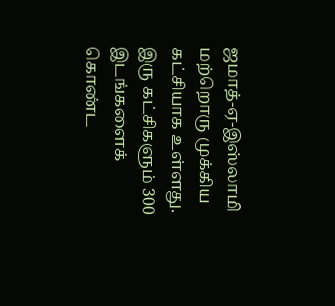ஜமாத்-ஏ-இஸ்லாமி மற்றொரு முக்கிய கட்சியாக உள்ளது. இரு கட்சிகளும் 300 இடங்களைக் கொண்ட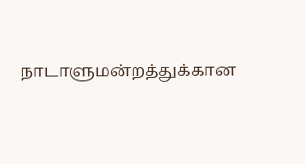நாடாளுமன்றத்துக்கான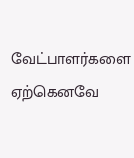வேட்பாளர்களை ஏற்கெனவே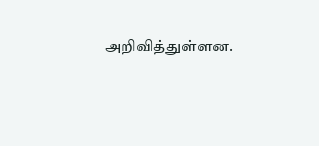அறிவித்துள்ளன.